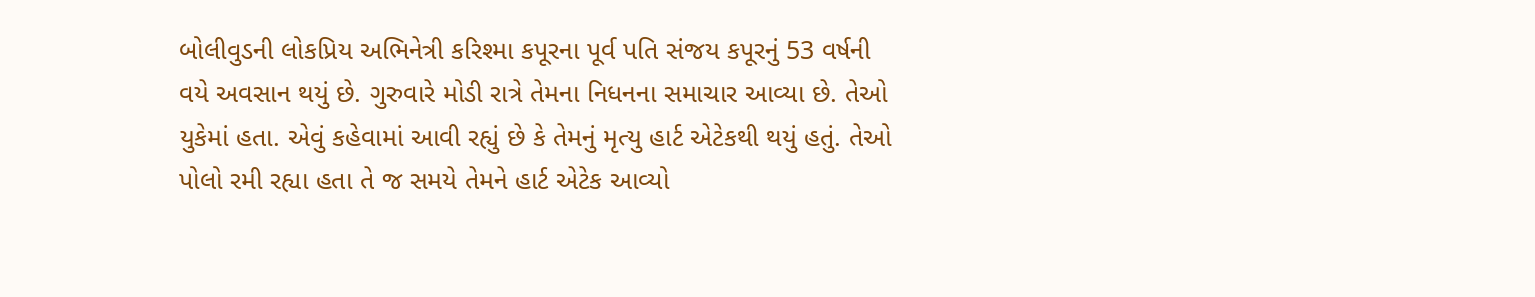બોલીવુડની લોકપ્રિય અભિનેત્રી કરિશ્મા કપૂરના પૂર્વ પતિ સંજય કપૂરનું 53 વર્ષની વયે અવસાન થયું છે. ગુરુવારે મોડી રાત્રે તેમના નિધનના સમાચાર આવ્યા છે. તેઓ યુકેમાં હતા. એવું કહેવામાં આવી રહ્યું છે કે તેમનું મૃત્યુ હાર્ટ એટેકથી થયું હતું. તેઓ પોલો રમી રહ્યા હતા તે જ સમયે તેમને હાર્ટ એટેક આવ્યો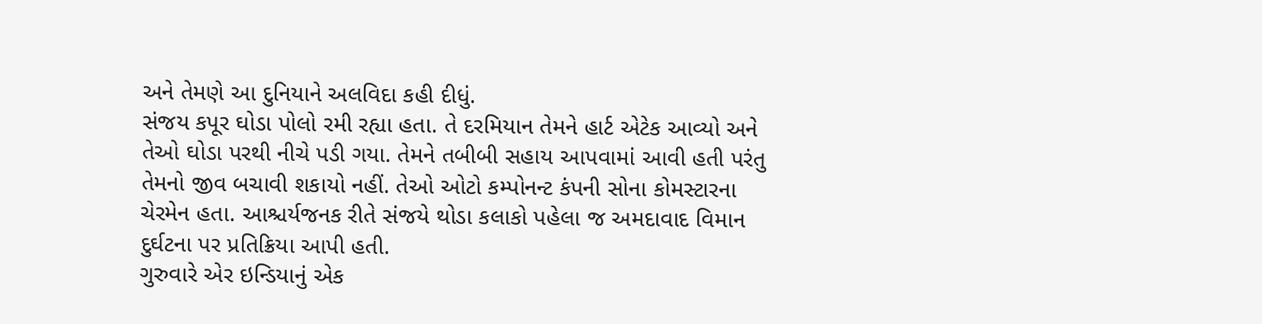અને તેમણે આ દુનિયાને અલવિદા કહી દીધું.
સંજય કપૂર ઘોડા પોલો રમી રહ્યા હતા. તે દરમિયાન તેમને હાર્ટ એટેક આવ્યો અને તેઓ ઘોડા પરથી નીચે પડી ગયા. તેમને તબીબી સહાય આપવામાં આવી હતી પરંતુ તેમનો જીવ બચાવી શકાયો નહીં. તેઓ ઓટો કમ્પોનન્ટ કંપની સોના કોમસ્ટારના ચેરમેન હતા. આશ્ચર્યજનક રીતે સંજયે થોડા કલાકો પહેલા જ અમદાવાદ વિમાન દુર્ઘટના પર પ્રતિક્રિયા આપી હતી.
ગુરુવારે એર ઇન્ડિયાનું એક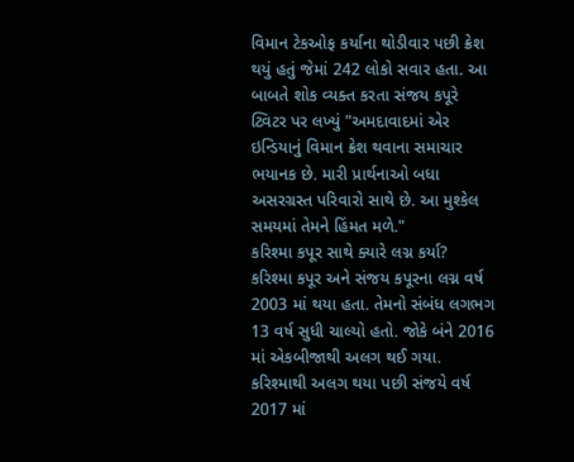વિમાન ટેકઓફ કર્યાના થોડીવાર પછી ક્રેશ થયું હતું જેમાં 242 લોકો સવાર હતા. આ બાબતે શોક વ્યક્ત કરતા સંજય કપૂરે ટ્વિટર પર લખ્યું "અમદાવાદમાં એર ઇન્ડિયાનું વિમાન ક્રેશ થવાના સમાચાર ભયાનક છે. મારી પ્રાર્થનાઓ બધા અસરગ્રસ્ત પરિવારો સાથે છે. આ મુશ્કેલ સમયમાં તેમને હિંમત મળે."
કરિશ્મા કપૂર સાથે ક્યારે લગ્ન કર્યા?
કરિશ્મા કપૂર અને સંજય કપૂરના લગ્ન વર્ષ 2003 માં થયા હતા. તેમનો સંબંધ લગભગ 13 વર્ષ સુધી ચાલ્યો હતો. જોકે બંને 2016 માં એકબીજાથી અલગ થઈ ગયા. કરિશ્માથી અલગ થયા પછી સંજયે વર્ષ 2017 માં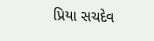પ્રિયા સચદેવ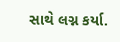સાથે લગ્ન કર્યા.